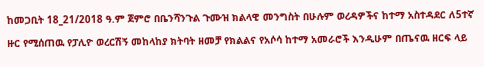ከመጋቢት 18_21/2018 ዓ.ም ጀምሮ በቤንሻንጉል ጉሙዝ ክልላዊ መንግስት በሁሉም ወረዳዎችና ከተማ አስተዳደር ለ5ተኛ ዙር የሚሰጠዉ የፓሊዮ ወረርሽኝ መከላከያ ክትባት ዘመቻ የክልልና የአሶሳ ከተማ አመራሮች እንዲሁም በጤናዉ ዘርፍ ላይ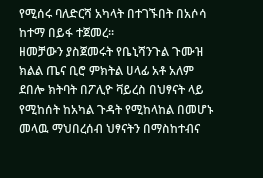የሚሰሩ ባለድርሻ አካላት በተገኙበት በአሶሳ ከተማ በይፋ ተጀመረ።
ዘመቻውን ያስጀመሩት የቤኒሻንጉል ጉሙዝ ክልል ጤና ቢሮ ምክትል ሀላፊ አቶ አለም ደበሎ ክትባት በፖሊዮ ቫይረስ በህፃናት ላይ የሚከሰት ከአካል ጉዳት የሚከላከል በመሆኑ መላዉ ማህበረሰብ ህፃናትን በማስከተብና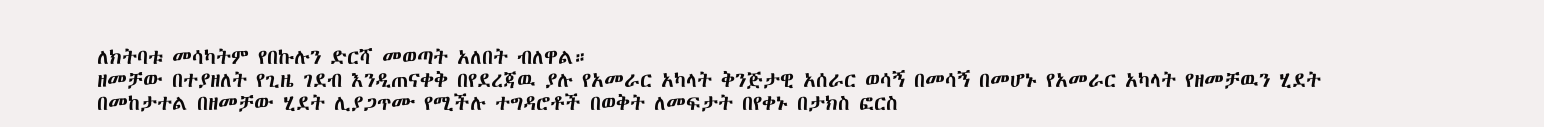ለክትባቱ መሳካትም የበኩሉን ድርሻ መወጣት አለበት ብለዋል።
ዘመቻው በተያዘለት የጊዜ ገደብ እንዲጠናቀቅ በየደረጃዉ ያሉ የአመራር አካላት ቅንጅታዊ አሰራር ወሳኝ በመሳኝ በመሆኑ የአመራር አካላት የዘመቻዉን ሂደት በመከታተል በዘመቻው ሂደት ሊያጋጥሙ የሚችሉ ተግዳሮቶች በወቅት ለመፍታት በየቀኑ በታክስ ፎርስ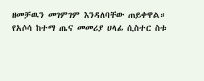ዘመቻዉን መገምገም እንዳለባቸው ጠይቀዋል።
የአሶሳ ከተማ ጤና መመሪያ ሀላፊ ሲስተር ስቱ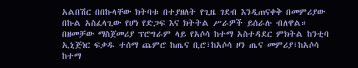አልበሽር በበኩላቸው ክትባቱ በተያዘለት የጊዜ ገደብ እንዲጠናቀቅ በመምሪያው በኩል አስፈላጊው የሆነ የድጋፍ እና ክትትል ሥራዎች ይሰራሉ ብለዋል።
በዘመቻው ማስጀመሪያ ፕሮግራም ላይ የአሶሳ ከተማ አስተዳደር ምክትል ከንቲባ ኢኒጅነር ፍቃዱ ተሰማ ጨምሮ ከጤና ቢሮ፣ከአሶሳ ዞን ጤና መምሪያ፣ከአሶሳ ከተማ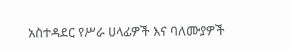አስተዳደር የሥራ ሀላፊዎች እና ባለሙያዎች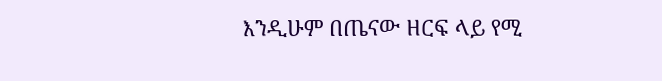እንዲሁም በጤናው ዘርፍ ላይ የሚ